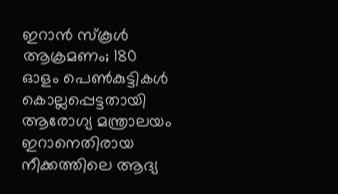ഇറാൻ സ്കൂൾ ആക്രമണം; 180 ഓളം പെൺകുട്ടികൾ കൊല്ലപ്പെട്ടതായി ആരോഗ്യ മന്ത്രാലയം
ഇറാനെതിരായ നീക്കത്തിലെ ആദ്യ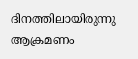ദിനത്തിലായിരുന്നു ആക്രമണം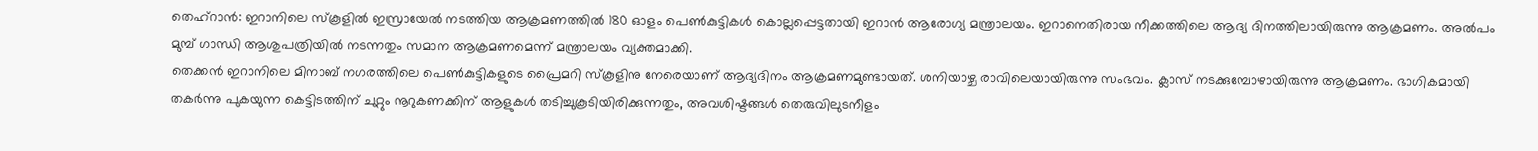തെഹ്റാൻ: ഇറാനിലെ സ്കൂളിൽ ഇസ്രായേൽ നടത്തിയ ആക്രമണത്തിൽ 180 ഓളം പെൺകുട്ടികൾ കൊല്ലപ്പെട്ടതായി ഇറാൻ ആരോഗ്യ മന്ത്രാലയം. ഇറാനെതിരായ നീക്കത്തിലെ ആദ്യ ദിനത്തിലായിരുന്നു ആക്രമണം. അൽപം മുമ്പ് ഗാന്ധി ആശുപത്രിയിൽ നടന്നതും സമാന ആക്രമണമെന്ന് മന്ത്രാലയം വ്യക്തമാക്കി.
തെക്കൻ ഇറാനിലെ മിനാബ് നഗരത്തിലെ പെൺകുട്ടികളുടെ പ്രൈമറി സ്കൂളിനു നേരെയാണ് ആദ്യദിനം ആക്രമണമുണ്ടായത്. ശനിയാഴ്ച രാവിലെയായിരുന്നു സംഭവം. ക്ലാസ് നടക്കുമ്പോഴായിരുന്നു ആക്രമണം. ഭാഗികമായി തകർന്നു പുകയുന്ന കെട്ടിടത്തിന് ചുറ്റും നൂറുകണക്കിന് ആളുകൾ തടിച്ചുകൂടിയിരിക്കുന്നതും, അവശിഷ്ടങ്ങൾ തെരുവിലുടനീളം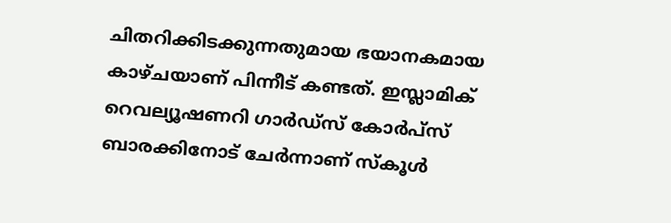ചിതറിക്കിടക്കുന്നതുമായ ഭയാനകമായ കാഴ്ചയാണ് പിന്നീട് കണ്ടത്. ഇസ്ലാമിക് റെവല്യൂഷണറി ഗാർഡ്സ് കോർപ്സ് ബാരക്കിനോട് ചേർന്നാണ് സ്കൂൾ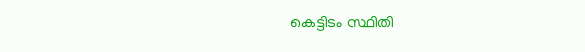കെട്ടിടം സ്ഥിതി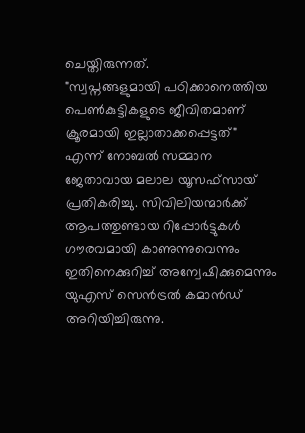ചെയ്തിരുന്നത്.
"സ്വപ്നങ്ങളുമായി പഠിക്കാനെത്തിയ പെൺകുട്ടികളുടെ ജീവിതമാണ് ക്രൂരമായി ഇല്ലാതാക്കപ്പെട്ടത്" എന്ന് നോബൽ സമ്മാന ജേതാവായ മലാല യൂസഫ്സായ് പ്രതികരിച്ചു. സിവിലിയന്മാർക്ക് ആപത്തുണ്ടായ റിപ്പോർട്ടുകൾ ഗൗരവമായി കാണുന്നുവെന്നും ഇതിനെക്കുറിച്ച് അന്വേഷിക്കുമെന്നും യുഎസ് സെൻട്രൽ കമാൻഡ് അറിയിച്ചിരുന്നു.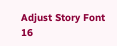Adjust Story Font
16